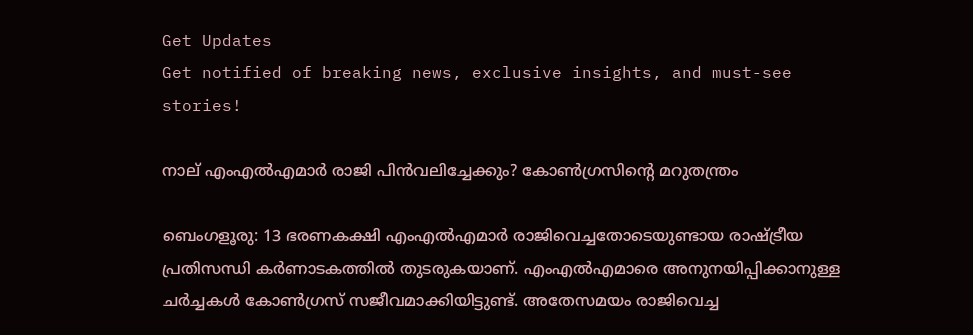Get Updates
Get notified of breaking news, exclusive insights, and must-see stories!

നാല് എംഎല്‍എമാര്‍ രാജി പിന്‍വലിച്ചേക്കും? കോണ്‍ഗ്രസിന്‍റെ മറുതന്ത്രം

ബെംഗളൂരു: 13 ഭരണകക്ഷി എംഎല്‍എമാര്‍ രാജിവെച്ചതോടെയുണ്ടായ രാഷ്ട്രീയ പ്രതിസന്ധി കര്‍ണാടകത്തില്‍ തുടരുകയാണ്. എംഎല്‍എമാരെ അനുനയിപ്പിക്കാനുള്ള ചര്‍ച്ചകള്‍ കോണ്‍ഗ്രസ് സജീവമാക്കിയിട്ടുണ്ട്. അതേസമയം രാജിവെച്ച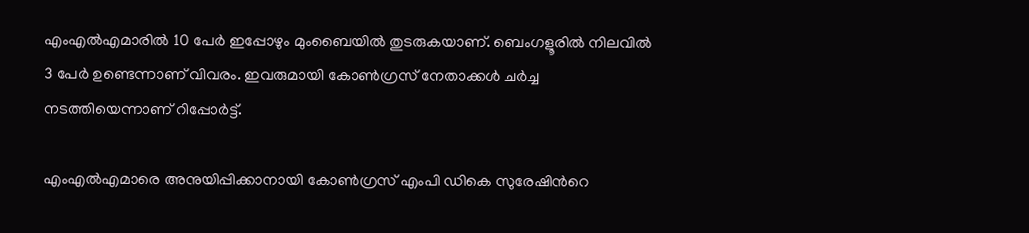എംഎല്‍എമാരില്‍ 10 പേര്‍ ഇപ്പോഴും മുംബൈയില്‍ തുടരുകയാണ്. ബെംഗളൂരില്‍ നിലവില്‍ 3 പേര്‍ ഉണ്ടെന്നാണ് വിവരം. ഇവരുമായി കോണ്‍ഗ്രസ് നേതാക്കള്‍ ചര്‍ച്ച നടത്തിയെന്നാണ് റിപ്പോര്‍ട്ട്.

എംഎല്‍എമാരെ അനുയിപ്പിക്കാനായി കോണ്‍ഗ്രസ് എംപി ഡികെ സുരേഷിന്‍റെ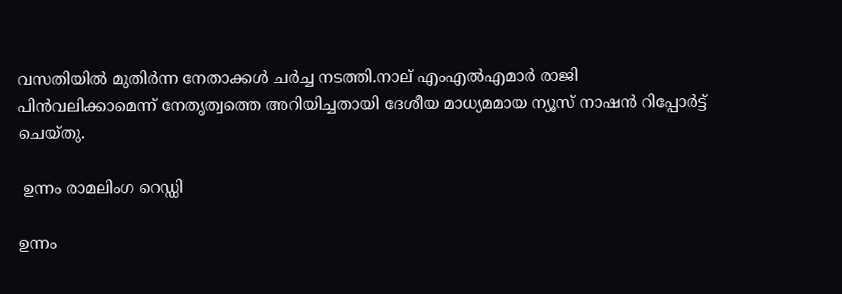വസതിയില്‍ മുതിര്‍ന്ന നേതാക്കള്‍ ചര്‍ച്ച നടത്തി.നാല് എംഎല്‍എമാര്‍ രാജി പിന്‍വലിക്കാമെന്ന് നേതൃത്വത്തെ അറിയിച്ചതായി ദേശീയ മാധ്യമമായ ന്യൂസ് നാഷന്‍ റിപ്പോര്‍ട്ട് ചെയ്തു.

 ഉന്നം രാമലിംഗ റെഡ്ഡി

ഉന്നം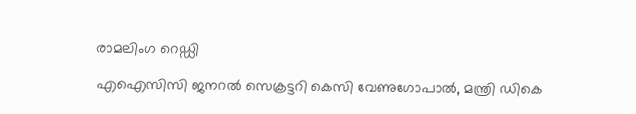രാമലിംഗ റെഡ്ഡി

എഐസിസി ജനറല്‍ സെക്രട്ടറി കെസി വേണുഗോപാല്‍, മന്ത്രി ഡികെ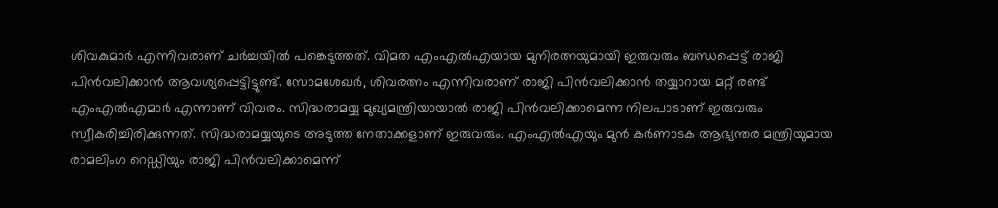ശിവകുമാര്‍ എന്നിവരാണ് ചര്‍ച്ചയില്‍ പങ്കെടുത്തത്. വിമത എംഎല്‍എയായ മുനിരത്നയുമായി ഇരുവരും ബന്ധപ്പെട്ട് രാജി പിന്‍വലിക്കാന്‍ ആവശ്യപ്പെട്ടിട്ടുണ്ട്. സോമശേഖര്‍, ശിവരത്നം എന്നിവരാണ് രാജി പിന്‍വലിക്കാന്‍ തയ്യാറായ മറ്റ് രണ്ട് എംഎല്‍എമാര്‍ എന്നാണ് വിവരം. സിദ്ധരാമയ്യ മുഖ്യമന്ത്രിയായാല്‍ രാജി പിന്‍വലിക്കാമെന്ന നിലപാടാണ് ഇരുവരും സ്വീകരിച്ചിരിക്കുന്നത്. സിദ്ധരാമയ്യയുടെ അടുത്ത നേതാക്കളാണ് ഇരുവരും. എംഎല്‍എയും മുന്‍ കര്‍ണാടക ആഭ്യന്തര മന്ത്രിയുമായ രാമലിംഗ റെഡ്ഡിയും രാജി പിന്‍വലിക്കാമെന്ന്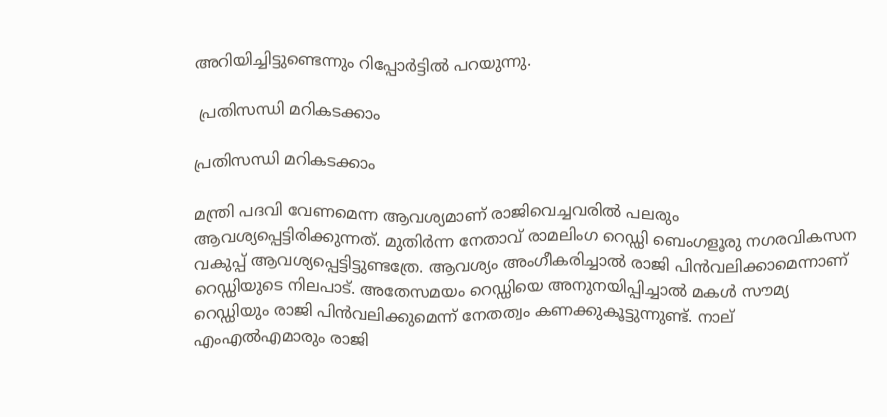അറിയിച്ചിട്ടുണ്ടെന്നും റിപ്പോര്‍ട്ടില്‍ പറയുന്നു.

 പ്രതിസന്ധി മറികടക്കാം

പ്രതിസന്ധി മറികടക്കാം

മന്ത്രി പദവി വേണമെന്ന ആവശ്യമാണ് രാജിവെച്ചവരില്‍ പലരും ആവശ്യപ്പെട്ടിരിക്കുന്നത്. മുതിര്‍ന്ന നേതാവ് രാമലിംഗ റെഡ്ഡി ബെംഗളൂരു നഗരവികസന വകുപ്പ് ആവശ്യപ്പെട്ടിട്ടുണ്ടത്രേ. ആവശ്യം അംഗീകരിച്ചാല്‍ രാജി പിന്‍വലിക്കാമെന്നാണ് റെഡ്ഡിയുടെ നിലപാട്. അതേസമയം റെഡ്ഡിയെ അനുനയിപ്പിച്ചാല്‍ മകള്‍ സൗമ്യ റെഡ്ഡിയും രാജി പിന്‍വലിക്കുമെന്ന് നേതത്വം കണക്കുകൂട്ടുന്നുണ്ട്. നാല് എംഎല്‍എമാരും രാജി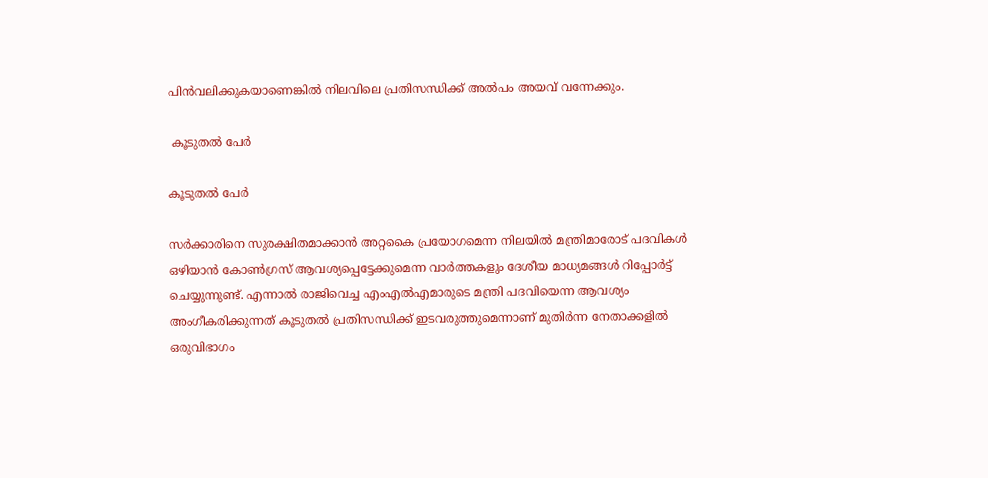പിന്‍വലിക്കുകയാണെങ്കില്‍ നിലവിലെ പ്രതിസന്ധിക്ക് അല്‍പം അയവ് വന്നേക്കും.

 കൂടുതല്‍ പേര്‍

കൂടുതല്‍ പേര്‍

സര്‍ക്കാരിനെ സുരക്ഷിതമാക്കാന്‍ അറ്റകൈ പ്രയോഗമെന്ന നിലയില്‍ മന്ത്രിമാരോട് പദവികള്‍ ഒഴിയാന്‍ കോണ്‍ഗ്രസ് ആവശ്യപ്പെട്ടേക്കുമെന്ന വാര്‍ത്തകളും ദേശീയ മാധ്യമങ്ങള്‍ റിപ്പോര്‍ട്ട് ചെയ്യുന്നുണ്ട്. എന്നാല്‍ രാജിവെച്ച എംഎല്‍എമാരുടെ മന്ത്രി പദവിയെന്ന ആവശ്യം അംഗീകരിക്കുന്നത് കൂടുതല്‍ പ്രതിസന്ധിക്ക് ഇടവരുത്തുമെന്നാണ് മുതിര്‍ന്ന നേതാക്കളില്‍ ഒരുവിഭാഗം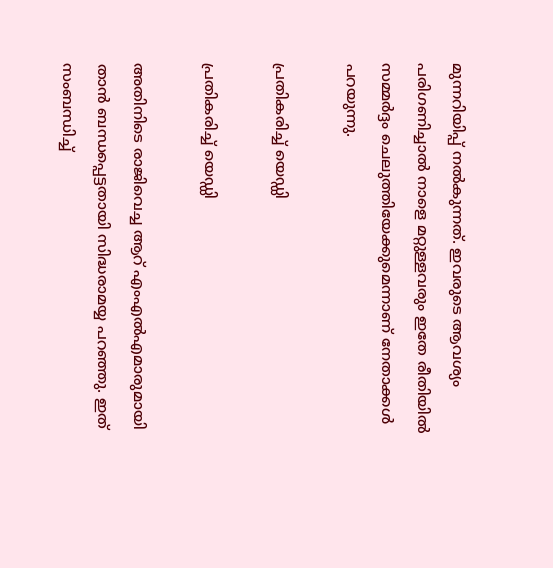മുന്നറിയിപ്പ് നല്‍കുന്നത്. ഇവരുടെ ആവശ്യം പരിഗണിച്ചാല്‍ നാളെ മറ്റുള്ളവരും ഇതേ രീതിയില്‍ സമ്മര്‍ദ്ദം ചെലുത്തിയേക്കുമെന്നാണ് നേതാക്കള്‍ പറയുന്നു.

പ്രതികരിച്ച് യെഡ്ഡി

പ്രതികരിച്ച് യെഡ്ഡി

അതിനിടെ രാജിവെച്ച ആറ് എംഎല്‍എമാരുമായി താന്‍ ബന്ധപ്പെട്ടതായി സിദ്ധരാമയ്യ പറഞ്ഞു. ഇത് സംബന്ധിച്ച്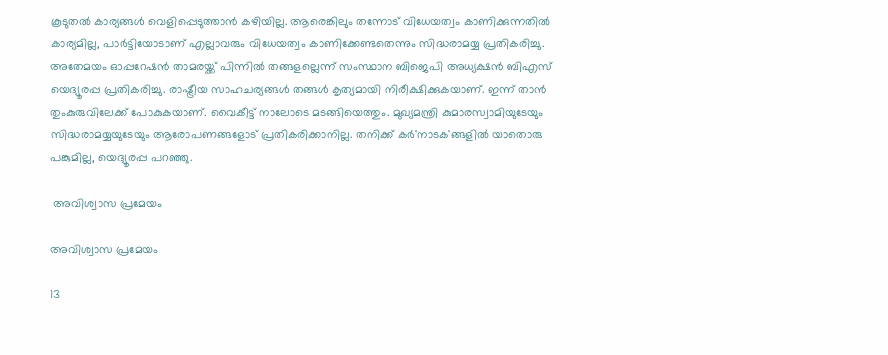കൂടുതല്‍ കാര്യങ്ങള്‍ വെളിപ്പെടുത്താന്‍ കഴിയില്ല. ആരെങ്കിലും തന്നോട് വിധേയത്വം കാണിക്കുന്നതില്‍ കാര്യമില്ല, പാര്‍ട്ടിയോടാണ് എല്ലാവരും വിധേയത്വം കാണിക്കേണ്ടതെന്നും സിദ്ധരാമയ്യ പ്രതികരിച്ചു. അതേമയം ഓപ്പറേഷന്‍ താമരയ്ക്ക് പിന്നില്‍ തങ്ങളല്ലെന്ന് സംസ്ഥാന ബിജെപി അധ്യക്ഷന്‍ ബിഎസ് യെദ്യൂരപ്പ പ്രതികരിച്ചു. രാഷ്ട്രീയ സാഹചര്യങ്ങള്‍ തങ്ങള്‍ കൃത്യമായി നിരീക്ഷിക്കുകയാണ്. ഇന്ന് താന്‍ തുംകുരുവിലേക്ക് പോകുകയാണ്. വൈകീട്ട് നാലോടെ മടങ്ങിയെത്തും. മുഖ്യമന്ത്രി കുമാരസ്വാമിയുടേയും സിദ്ധരാമയ്യയുടേയും ആരോപണങ്ങളോട് പ്രതികരിക്കാനില്ല. തനിക്ക് കര്‍'നാടക'ങ്ങളില്‍ യാതൊരു പങ്കുമില്ല, യെദ്യൂരപ്പ പറഞ്ഞു.

 അവിശ്വാസ പ്രമേയം

അവിശ്വാസ പ്രമേയം

13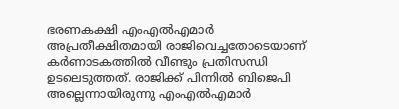ഭരണകക്ഷി എംഎല്‍എമാര്‍ അപ്രതീക്ഷിതമായി രാജിവെച്ചതോടെയാണ് കര്‍ണാടകത്തില്‍ വീണ്ടും പ്രതിസന്ധി ഉടലെടുത്തത്. രാജിക്ക് പിന്നില്‍ ബിജെപി അല്ലെന്നായിരുന്നു എംഎല്‍എമാര്‍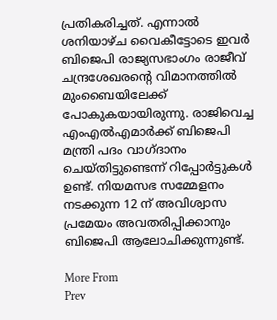പ്രതികരിച്ചത്. എന്നാല്‍ ശനിയാഴ്ച വൈകീട്ടോടെ ഇവര്‍ ബിജെപി രാജ്യസഭാംഗം രാജീവ് ചന്ദ്രശേഖരന്‍റെ വിമാനത്തില്‍ മുംബൈയിലേക്ക് പോകുകയായിരുന്നു. രാജിവെച്ച എംഎല്‍എമാര്‍ക്ക് ബിജെപി മന്ത്രി പദം വാഗ്ദാനം ചെയ്തിട്ടുണ്ടെന്ന് റിപ്പോര്‍ട്ടുകള്‍ ഉണ്ട്. നിയമസഭ സമ്മേളനം നടക്കുന്ന 12 ന് അവിശ്വാസ പ്രമേയം അവതരിപ്പിക്കാനും ബിജെപി ആലോചിക്കുന്നുണ്ട്.

More From
Prev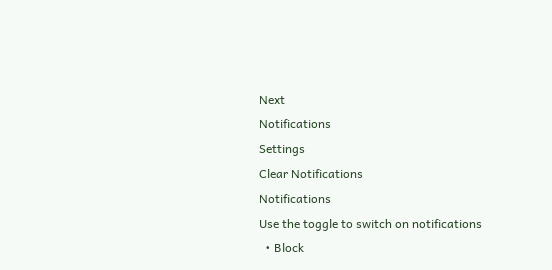Next
Notifications
Settings
Clear Notifications
Notifications
Use the toggle to switch on notifications
  • Block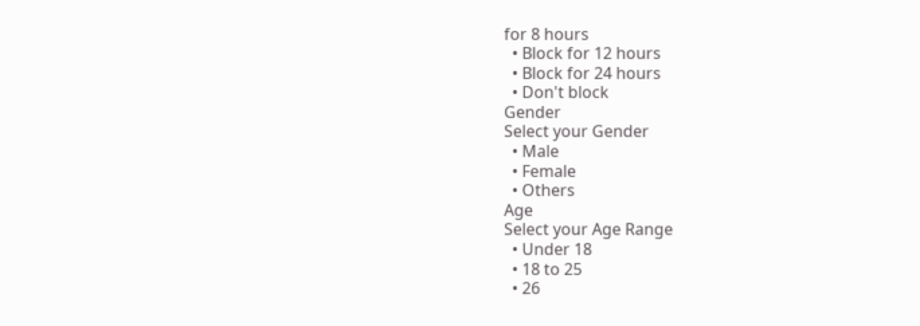for 8 hours
  • Block for 12 hours
  • Block for 24 hours
  • Don't block
Gender
Select your Gender
  • Male
  • Female
  • Others
Age
Select your Age Range
  • Under 18
  • 18 to 25
  • 26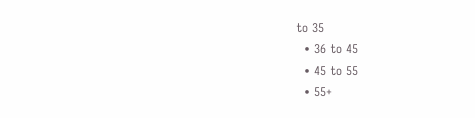to 35
  • 36 to 45
  • 45 to 55
  • 55+